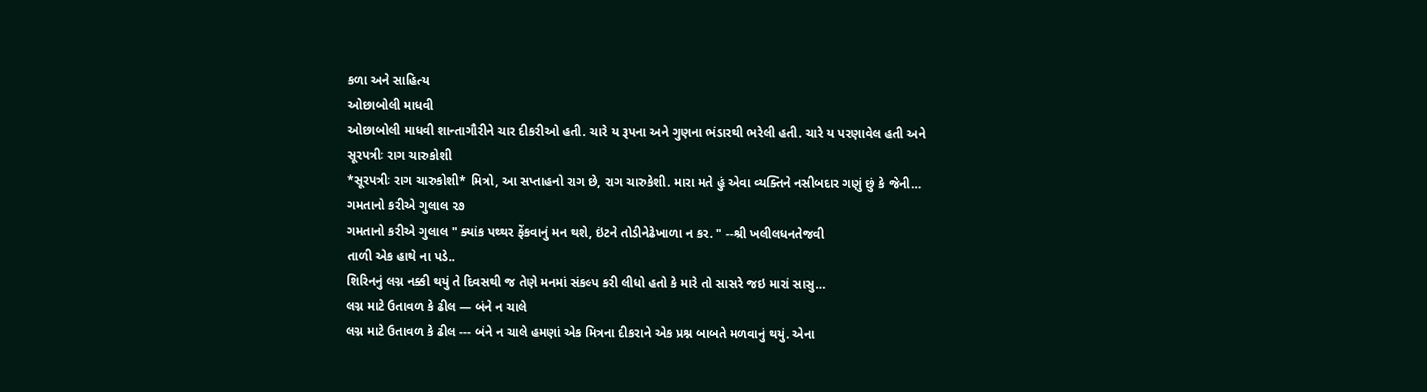કળા અને સાહિત્ય
ઓછાબોલી માધવી
ઓછાબોલી માધવી શાન્તાગૌરીને ચાર દીકરીઓ હતી. ચારે ય રૂપના અને ગુણના ભંડારથી ભરેલી હતી. ચારે ય પરણાવેલ હતી અને
સૂરપત્રીઃ રાગ ચારુકોશી
*સૂરપત્રીઃ રાગ ચારુકોશી* મિત્રો, આ સપ્તાહનો રાગ છે, રાગ ચારુકેશી. મારા મતે હું એવા વ્યક્તિને નસીબદાર ગણું છું કે જેની…
ગમતાનો કરીએ ગુલાલ ૨૭
ગમતાનો કરીએ ગુલાલ " ક્યાંક પથ્થર ફેંકવાનું મન થશે, ઇંટને તોડીનેઢેખાળા ન કર. " --શ્રી ખલીલધનતેજવી
તાળી એક હાથે ના પડે..
શિરિનનું લગ્ન નક્કી થયું તે દિવસથી જ તેણે મનમાં સંકલ્પ કરી લીધો હતો કે મારે તો સાસરે જઇ મારાં સાસુ…
લગ્ન માટે ઉતાવળ કે ઢીલ — બંને ન ચાલે
લગ્ન માટે ઉતાવળ કે ઢીલ --- બંને ન ચાલે હમણાં એક મિત્રના દીકરાને એક પ્રશ્ન બાબતે મળવાનું થયું. એના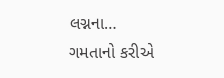લગ્નના…
ગમતાનો કરીએ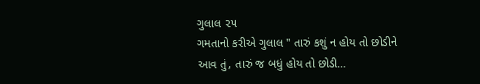ગુલાલ ૨૫
ગમતાનો કરીએ ગુલાલ " તારું કશું ન હોય તો છોડીને આવ તું, તારું જ બધું હોય તો છોડી…